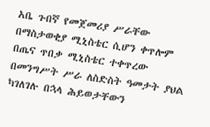አቤ ጉበኛ የመጀመሪያ ሥራቸው በማስታወቂያ ሚኒስቴር ሲሆን ቀጥሎም በጤና ጥበቃ ሚኒስቴር ተቀጥረው በመንግሥት ሥራ ለስድስት ዓመታት ያህል ካገለገሉ በኋላ ሕይወታቸውን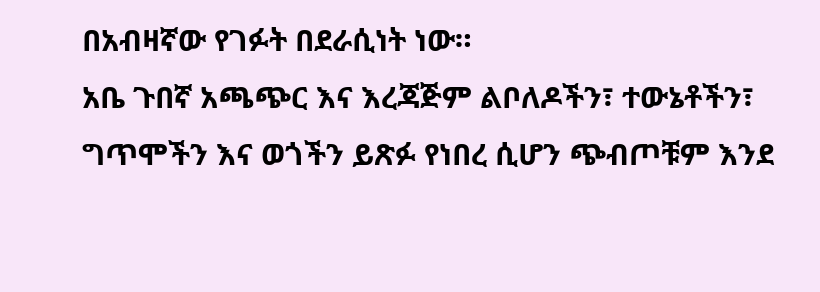በአብዛኛው የገፉት በደራሲነት ነው።
አቤ ጉበኛ አጫጭር እና እረጃጅም ልቦለዶችን፣ ተውኔቶችን፣ ግጥሞችን እና ወጎችን ይጽፉ የነበረ ሲሆን ጭብጦቹም እንደ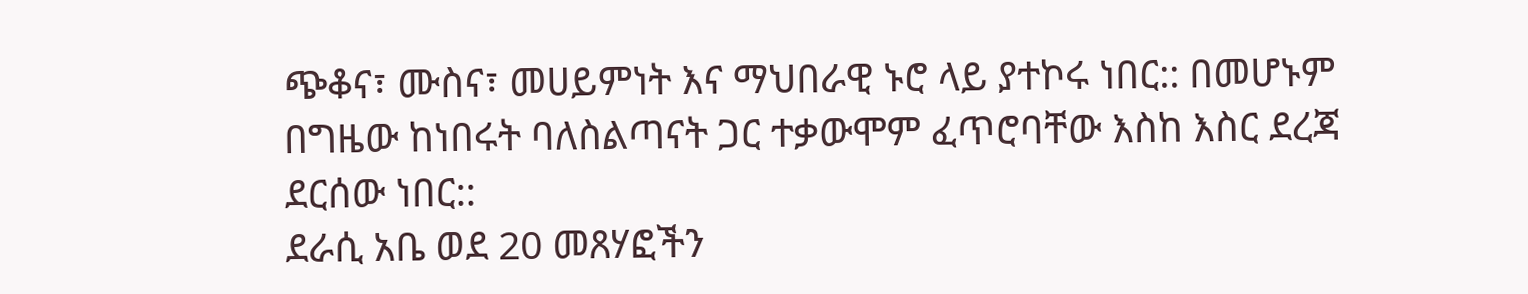ጭቆና፣ ሙስና፣ መሀይምነት እና ማህበራዊ ኑሮ ላይ ያተኮሩ ነበር:: በመሆኑም በግዜው ከነበሩት ባለስልጣናት ጋር ተቃውሞም ፈጥሮባቸው እስከ እስር ደረጃ ደርሰው ነበር::
ደራሲ አቤ ወደ 20 መጸሃፎችን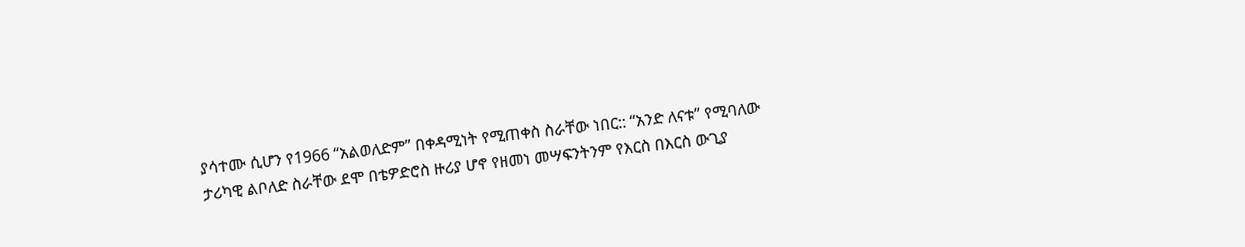ያሳተሙ ሲሆን የ1966 “አልወለድም” በቀዳሚነት የሚጠቀስ ስራቸው ነበር:: “አንድ ለናቱ” የሚባለው ታሪካዊ ልቦለድ ስራቸው ደሞ በቴዎድሮስ ዙሪያ ሆኖ የዘመነ መሣፍንትንም የእርስ በእርስ ውጊያ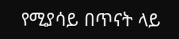የሚያሳይ በጥናት ላይ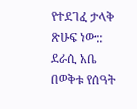የተደገፈ ታላቅ ጽሁፍ ነው::
ደራሲ አቤ በወቅቱ የሰዓት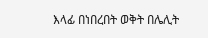እላፊ በነበረበት ወቅት በሌሊት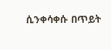ሲንቀሳቀሱ በጥይት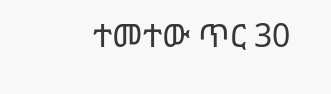ተመተው ጥር 30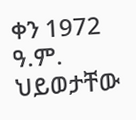ቀን 1972 ዓ.ም. ህይወታቸው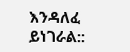እንዳለፈ ይነገራል::